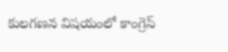కులగణన విషయంలో కాంగ్రెస్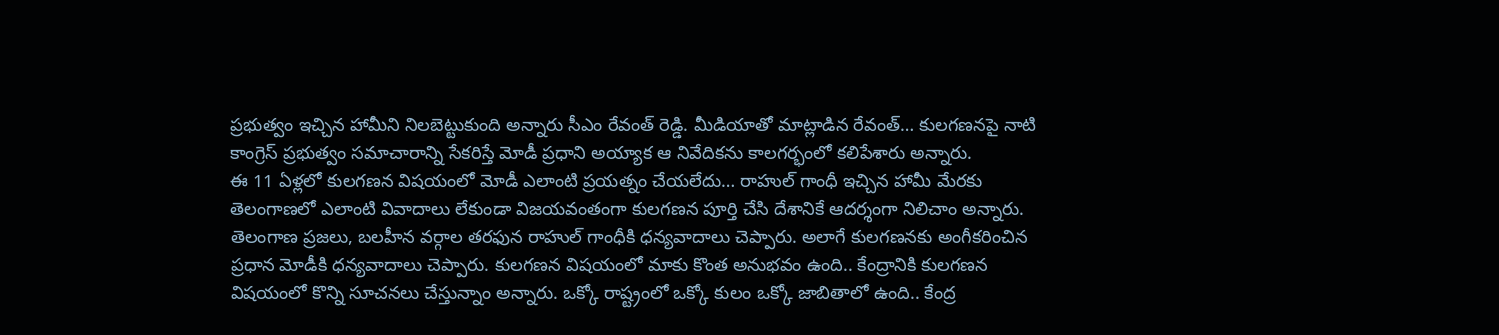ప్రభుత్వం ఇచ్చిన హామీని నిలబెట్టుకుంది అన్నారు సీఎం రేవంత్ రెడ్డి. మీడియాతో మాట్లాడిన రేవంత్… కులగణనపై నాటి కాంగ్రెస్ ప్రభుత్వం సమాచారాన్ని సేకరిస్తే మోడీ ప్రధాని అయ్యాక ఆ నివేదికను కాలగర్భంలో కలిపేశారు అన్నారు.
ఈ 11 ఏళ్లలో కులగణన విషయంలో మోడీ ఎలాంటి ప్రయత్నం చేయలేదు… రాహుల్ గాంధీ ఇచ్చిన హామీ మేరకు తెలంగాణలో ఎలాంటి వివాదాలు లేకుండా విజయవంతంగా కులగణన పూర్తి చేసి దేశానికే ఆదర్శంగా నిలిచాం అన్నారు.
తెలంగాణ ప్రజలు, బలహీన వర్గాల తరఫున రాహుల్ గాంధీకి ధన్యవాదాలు చెప్పారు. అలాగే కులగణనకు అంగీకరించిన ప్రధాన మోడీకి ధన్యవాదాలు చెప్పారు. కులగణన విషయంలో మాకు కొంత అనుభవం ఉంది.. కేంద్రానికి కులగణన విషయంలో కొన్ని సూచనలు చేస్తున్నాం అన్నారు. ఒక్కో రాష్ట్రంలో ఒక్కో కులం ఒక్కో జాబితాలో ఉంది.. కేంద్ర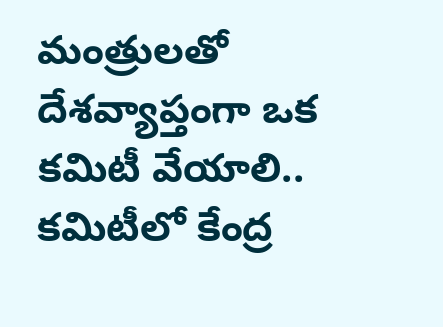మంత్రులతో దేశవ్యాప్తంగా ఒక కమిటీ వేయాలి.. కమిటీలో కేంద్ర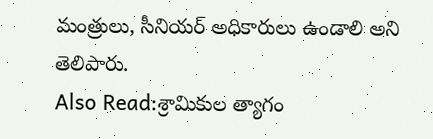మంత్రులు, సీనియర్ అధికారులు ఉండాలి అని తెలిపారు.
Also Read:శ్రామికుల త్యాగం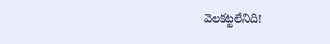వెలకట్టలేనిది!